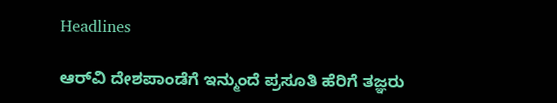Headlines

ಆರ್‌ವಿ ದೇಶಪಾಂಡೆಗೆ ಇನ್ಮುಂದೆ ಪ್ರಸೂತಿ ಹೆರಿಗೆ ತಜ್ಞರು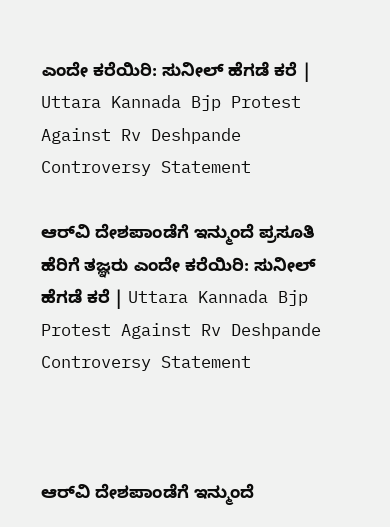ಎಂದೇ ಕರೆಯಿರಿ: ಸುನೀಲ್ ಹೆಗಡೆ ಕರೆ | Uttara Kannada Bjp Protest Against Rv Deshpande Controversy Statement

ಆರ್‌ವಿ ದೇಶಪಾಂಡೆಗೆ ಇನ್ಮುಂದೆ ಪ್ರಸೂತಿ ಹೆರಿಗೆ ತಜ್ಞರು ಎಂದೇ ಕರೆಯಿರಿ: ಸುನೀಲ್ ಹೆಗಡೆ ಕರೆ | Uttara Kannada Bjp Protest Against Rv Deshpande Controversy Statement



ಆರ್‌ವಿ ದೇಶಪಾಂಡೆಗೆ ಇನ್ಮುಂದೆ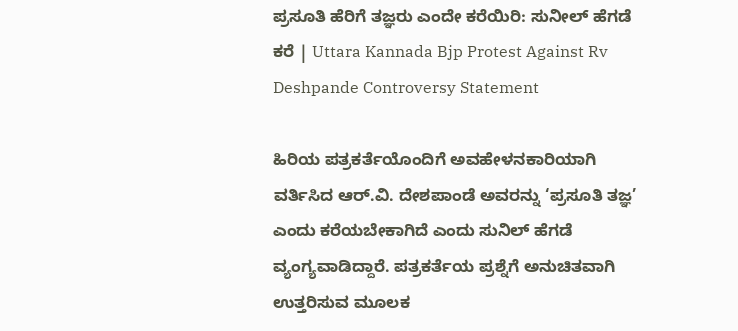ಪ್ರಸೂತಿ ಹೆರಿಗೆ ತಜ್ಞರು ಎಂದೇ ಕರೆಯಿರಿ: ಸುನೀಲ್ ಹೆಗಡೆ ಕರೆ | Uttara Kannada Bjp Protest Against Rv Deshpande Controversy Statement

ಹಿರಿಯ ಪತ್ರಕರ್ತೆಯೊಂದಿಗೆ ಅವಹೇಳನಕಾರಿಯಾಗಿ ವರ್ತಿಸಿದ ಆರ್.ವಿ. ದೇಶಪಾಂಡೆ ಅವರನ್ನು ‘ಪ್ರಸೂತಿ ತಜ್ಞ’ ಎಂದು ಕರೆಯಬೇಕಾಗಿದೆ ಎಂದು ಸುನಿಲ್ ಹೆಗಡೆ ವ್ಯಂಗ್ಯವಾಡಿದ್ದಾರೆ. ಪತ್ರಕರ್ತೆಯ ಪ್ರಶ್ನೆಗೆ ಅನುಚಿತವಾಗಿ ಉತ್ತರಿಸುವ ಮೂಲಕ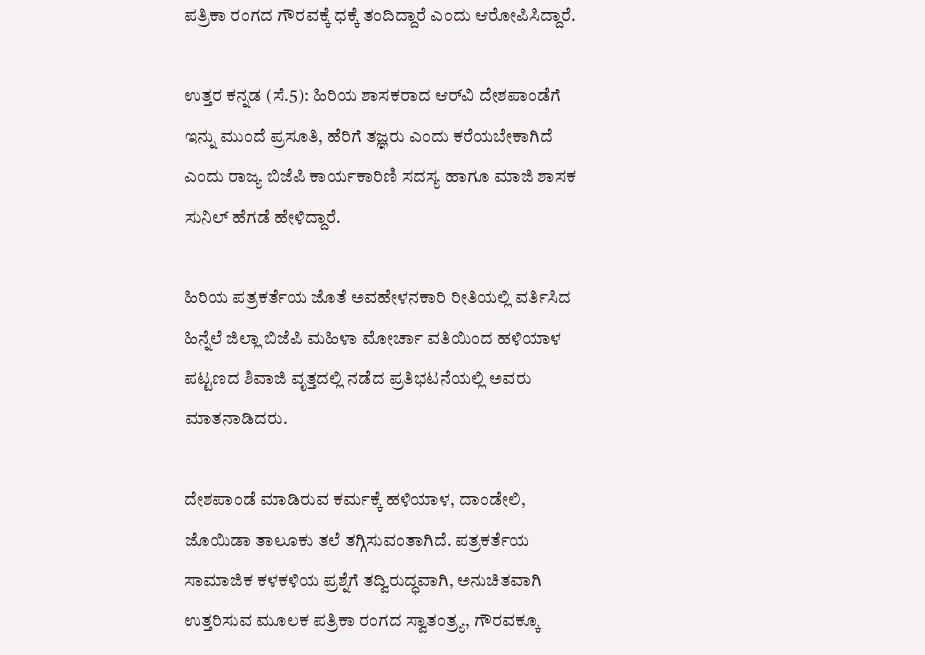ಪತ್ರಿಕಾ ರಂಗದ ಗೌರವಕ್ಕೆ ಧಕ್ಕೆ ತಂದಿದ್ದಾರೆ ಎಂದು ಆರೋಪಿಸಿದ್ದಾರೆ.

ಉತ್ತರ ಕನ್ನಡ (ಸೆ.5): ಹಿರಿಯ ಶಾಸಕರಾದ ಆರ್‌ವಿ ದೇಶಪಾಂಡೆಗೆ ಇನ್ನು ಮುಂದೆ ಪ್ರಸೂತಿ, ಹೆರಿಗೆ ತಜ್ಞರು ಎಂದು ಕರೆಯಬೇಕಾಗಿದೆ ಎಂದು ರಾಜ್ಯ ಬಿಜೆಪಿ ಕಾರ್ಯಕಾರಿಣಿ ಸದಸ್ಯ ಹಾಗೂ ಮಾಜಿ ಶಾಸಕ ಸುನಿಲ್ ಹೆಗಡೆ ಹೇಳಿದ್ದಾರೆ.

ಹಿರಿಯ ಪತ್ರಕರ್ತೆಯ ಜೊತೆ ಅವಹೇಳನಕಾರಿ ರೀತಿಯಲ್ಲಿ ವರ್ತಿಸಿದ ಹಿನ್ನೆಲೆ ಜಿಲ್ಲಾ ಬಿಜೆಪಿ ಮಹಿಳಾ ಮೋರ್ಚಾ ವತಿಯಿಂದ ಹಳಿಯಾಳ ಪಟ್ಟಣದ ಶಿವಾಜಿ ವೃತ್ತದಲ್ಲಿ ನಡೆದ ಪ್ರತಿಭಟನೆಯಲ್ಲಿ ಅವರು ಮಾತನಾಡಿದರು.

ದೇಶಪಾಂಡೆ ಮಾಡಿರುವ ಕರ್ಮಕ್ಕೆ ಹಳಿಯಾಳ, ದಾಂಡೇಲಿ, ಜೊಯಿಡಾ ತಾಲೂಕು ತಲೆ ತಗ್ಗಿಸುವಂತಾಗಿದೆ. ಪತ್ರಕರ್ತೆಯ ಸಾಮಾಜಿಕ ಕಳಕಳಿಯ ಪ್ರಶ್ನೆಗೆ ತದ್ವಿರುದ್ಧವಾಗಿ, ಅನುಚಿತವಾಗಿ ಉತ್ತರಿಸುವ ಮೂಲಕ ಪತ್ರಿಕಾ ರಂಗದ ಸ್ವಾತಂತ್ರ್ಯ, ಗೌರವಕ್ಕೂ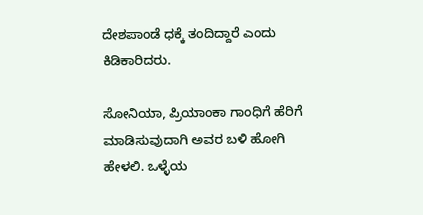ದೇಶಪಾಂಡೆ ಧಕ್ಕೆ ತಂದಿದ್ದಾರೆ ಎಂದು ಕಿಡಿಕಾರಿದರು.

ಸೋನಿಯಾ, ಪ್ರಿಯಾಂಕಾ ಗಾಂಧಿಗೆ ಹೆರಿಗೆ ಮಾಡಿಸುವುದಾಗಿ ಅವರ ಬಳಿ ಹೋಗಿ ಹೇಳಲಿ. ಒಳ್ಳೆಯ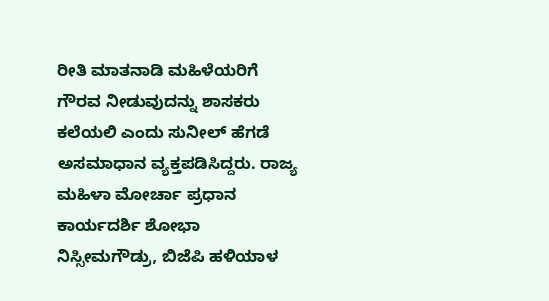ರೀತಿ ಮಾತನಾಡಿ ಮಹಿಳೆಯರಿಗೆ ಗೌರವ ನೀಡುವುದನ್ನು ಶಾಸಕರು ಕಲೆಯಲಿ ಎಂದು ಸುನೀಲ್ ಹೆಗಡೆ ಅಸಮಾಧಾನ ವ್ಯಕ್ತಪಡಿಸಿದ್ದರು. ರಾಜ್ಯ ಮಹಿಳಾ ಮೋರ್ಚಾ ಪ್ರಧಾನ ಕಾರ್ಯದರ್ಶಿ ಶೋಭಾ ನಿಸ್ಸೀಮಗೌಡ್ರು, ಬಿಜೆಪಿ ಹಳಿಯಾಳ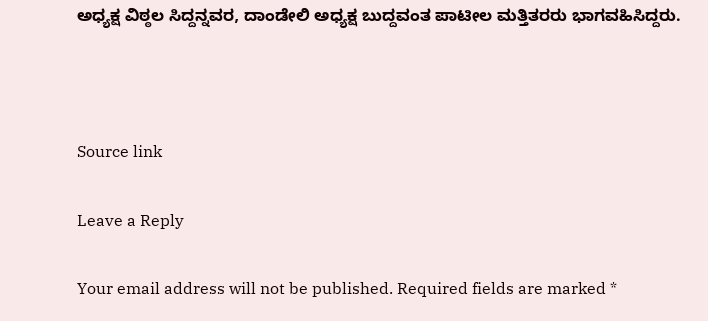ಅಧ್ಯಕ್ಷ ವಿಠ್ಠಲ ಸಿದ್ದನ್ನವರ, ದಾಂಡೇಲಿ ಅಧ್ಯಕ್ಷ ಬುದ್ದವಂತ ಪಾಟೀಲ ಮತ್ತಿತರರು ಭಾಗವಹಿಸಿದ್ದರು.



Source link

Leave a Reply

Your email address will not be published. Required fields are marked *